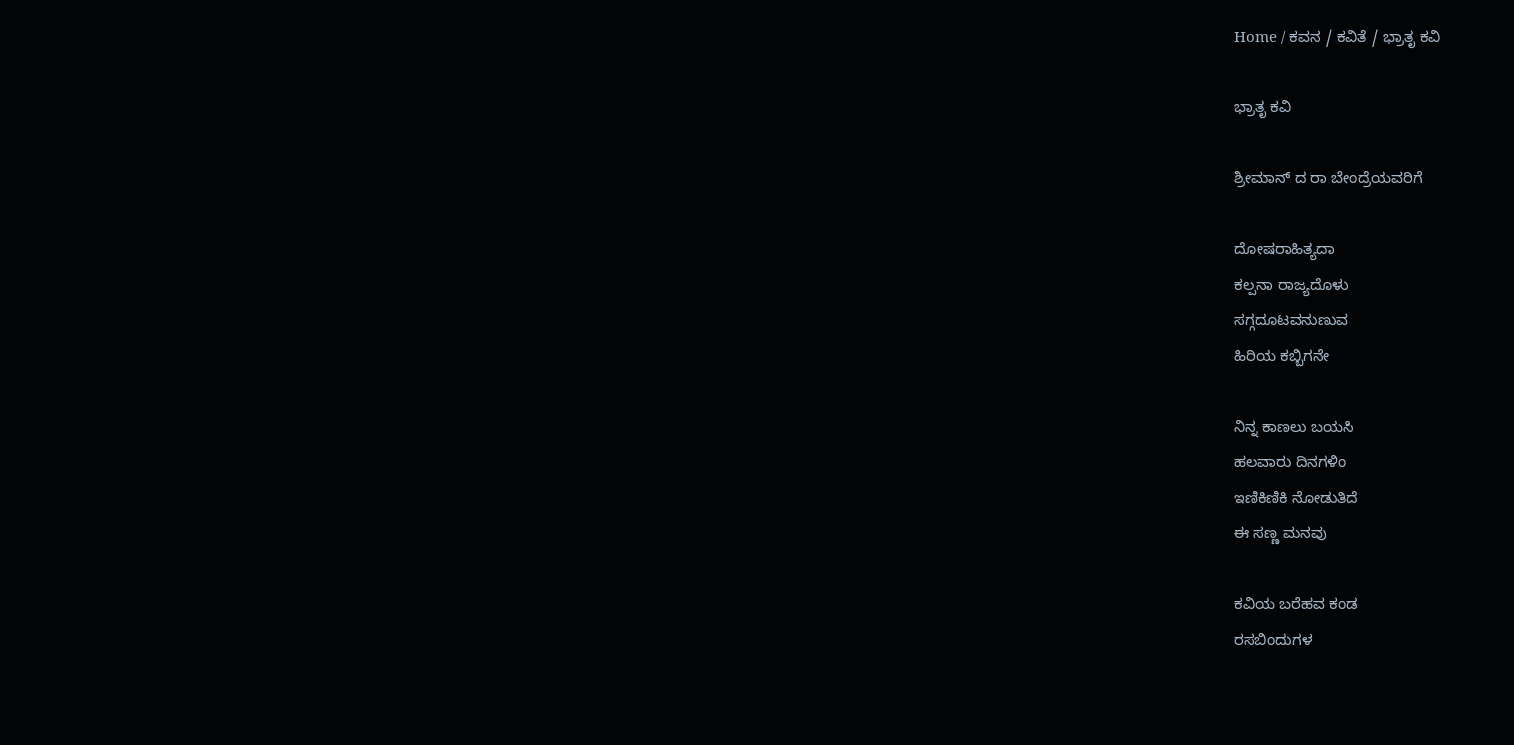Home / ಕವನ / ಕವಿತೆ / ಭ್ರಾತೃ ಕವಿ

ಭ್ರಾತೃ ಕವಿ

ಶ್ರೀಮಾನ್ ದ ರಾ ಬೇಂದ್ರೆಯವರಿಗೆ

ದೋಷರಾಹಿತ್ಯದಾ
ಕಲ್ಪನಾ ರಾಜ್ಯದೊಳು
ಸಗ್ಗದೂಟವನುಣುವ
ಹಿರಿಯ ಕಬ್ಬಿಗನೇ

ನಿನ್ನ ಕಾಣಲು ಬಯಸಿ
ಹಲವಾರು ದಿನಗಳಿಂ
ಇಣಿಕಿಣಿಕಿ ನೋಡುತಿದೆ
ಈ ಸಣ್ಣ ಮನವು

ಕವಿಯ ಬರೆಹವ ಕಂಡ
ರಸಬಿಂದುಗಳ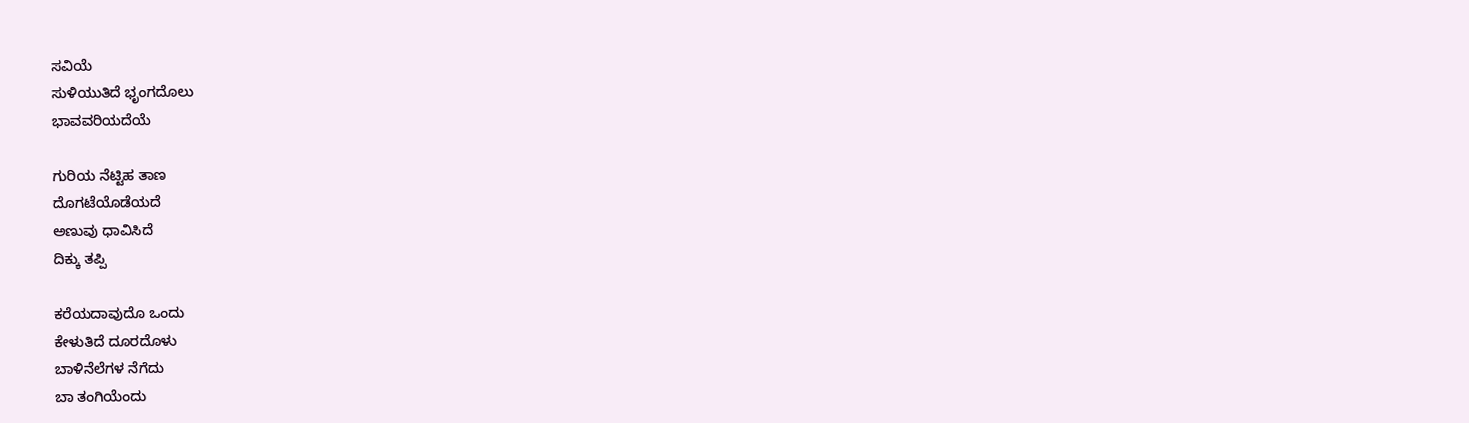ಸವಿಯೆ
ಸುಳಿಯುತಿದೆ ಭೃಂಗದೊಲು
ಭಾವವರಿಯದೆಯೆ

ಗುರಿಯ ನೆಟ್ಟಿಹ ತಾಣ
ದೊಗಟೆಯೊಡೆಯದೆ
ಅಣುವು ಧಾವಿಸಿದೆ
ದಿಕ್ಕು ತಪ್ಪಿ

ಕರೆಯದಾವುದೊ ಒಂದು
ಕೇಳುತಿದೆ ದೂರದೊಳು
ಬಾಳಿನೆಲೆಗಳ ನೆಗೆದು
ಬಾ ತಂಗಿಯೆಂದು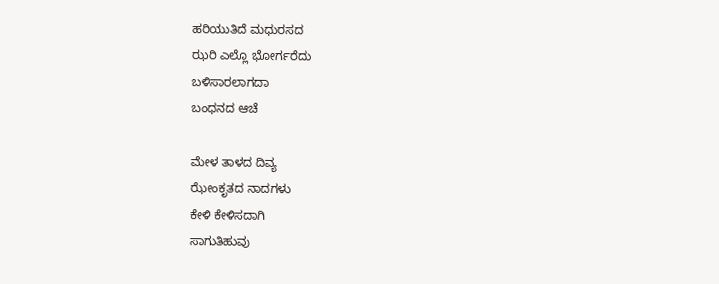ಹರಿಯುತಿದೆ ಮಧುರಸದ
ಝರಿ ಎಲ್ಲೊ ಭೋರ್ಗರೆದು
ಬಳಿಸಾರಲಾಗದಾ
ಬಂಧನದ ಆಚೆ

ಮೇಳ ತಾಳದ ದಿವ್ಯ
ಝೇಂಕೃತದ ನಾದಗಳು
ಕೇಳಿ ಕೇಳಿಸದಾಗಿ
ಸಾಗುತಿಹುವು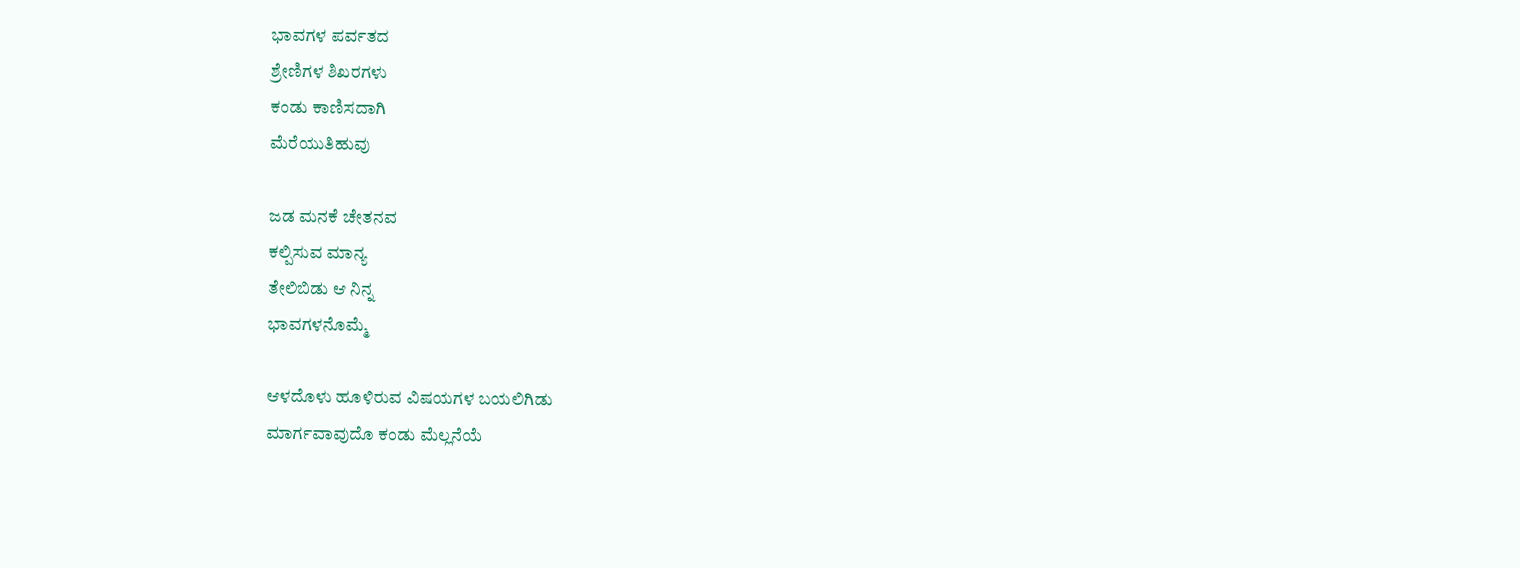ಭಾವಗಳ ಪರ್ವತದ
ಶ್ರೇಣಿಗಳ ಶಿಖರಗಳು
ಕಂಡು ಕಾಣಿಸದಾಗಿ
ಮೆರೆಯುತಿಹುವು

ಜಡ ಮನಕೆ ಚೇತನವ
ಕಲ್ಪಿಸುವ ಮಾನ್ಯ
ತೇಲಿಬಿಡು ಆ ನಿನ್ನ
ಭಾವಗಳನೊಮ್ಮೆ

ಆಳದೊಳು ಹೂಳಿರುವ ವಿಷಯಗಳ ಬಯಲಿಗಿಡು
ಮಾರ್ಗವಾವುದೊ ಕಂಡು ಮೆಲ್ಲನೆಯೆ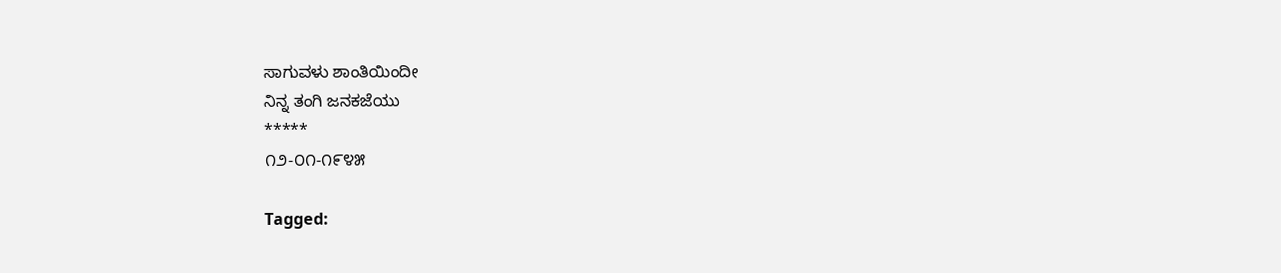ಸಾಗುವಳು ಶಾಂತಿಯಿಂದೀ
ನಿನ್ನ ತಂಗಿ ಜನಕಜೆಯು
*****
೧೨-೦೧-೧೯೪೫

Tagged: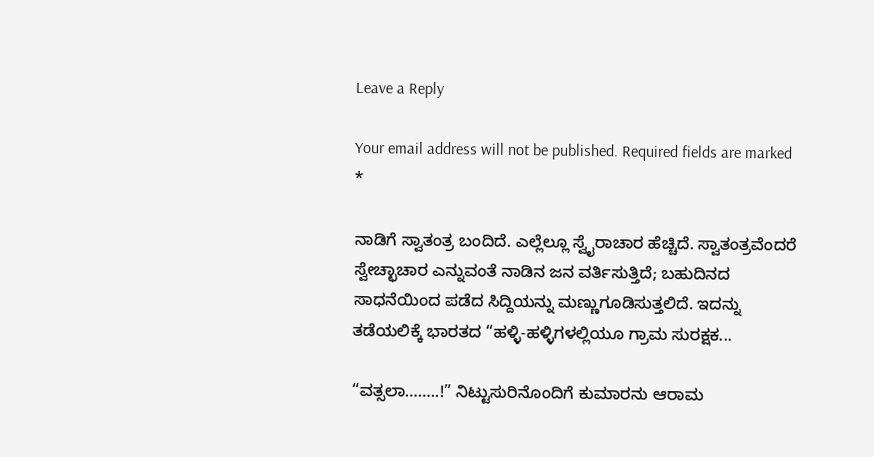Leave a Reply

Your email address will not be published. Required fields are marked *

ನಾಡಿಗೆ ಸ್ವಾತಂತ್ರ ಬಂದಿದೆ. ಎಲ್ಲೆಲ್ಲೂ ಸ್ವೈರಾಚಾರ ಹೆಚ್ಚಿದೆ. ಸ್ವಾತಂತ್ರವೆಂದರೆ ಸ್ವೇಚ್ಛಾಚಾರ ಎನ್ನುವಂತೆ ನಾಡಿನ ಜನ ವರ್ತಿಸುತ್ತಿದೆ; ಬಹುದಿನದ ಸಾಧನೆಯಿಂದ ಪಡೆದ ಸಿದ್ದಿಯನ್ನು ಮಣ್ಣುಗೂಡಿಸುತ್ತಲಿದೆ. ಇದನ್ನು ತಡೆಯಲಿಕ್ಕೆ ಭಾರತದ “ಹಳ್ಳಿ-ಹಳ್ಳಿಗಳಲ್ಲಿಯೂ ಗ್ರಾಮ ಸುರಕ್ಷಕ...

“ವತ್ಸಲಾ……..!” ನಿಟ್ಟುಸುರಿನೊಂದಿಗೆ ಕುಮಾರನು ಆರಾಮ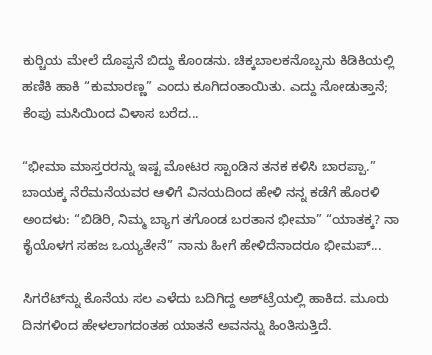ಕುರ್‍ಚಿಯ ಮೇಲೆ ದೊಪ್ಪನೆ ಬಿದ್ದು ಕೊಂಡನು. ಚಿಕ್ಕಬಾಲಕನೊಬ್ಬನು ಕಿಡಿಕಿಯಲ್ಲಿ ಹಣಿಕಿ ಹಾಕಿ “ಕುಮಾರಣ್ಣ” ಎಂದು ಕೂಗಿದಂತಾಯಿತು. ಎದ್ದು ನೋಡುತ್ತಾನೆ; ಕೆಂಪು ಮಸಿಯಿಂದ ವಿಳಾಸ ಬರೆದ...

“ಭೀಮಾ ಮಾಸ್ತರರನ್ನು ಇಷ್ಟ ಮೋಟರ ಸ್ಟಾಂಡಿನ ತನಕ ಕಳಿಸಿ ಬಾರಪ್ಪಾ.” ಬಾಯಕ್ಕ ನೆರೆಮನೆಯವರ ಆಳಿಗೆ ವಿನಯದಿಂದ ಹೇಳಿ ನನ್ನ ಕಡೆಗೆ ಹೊರಳಿ ಅಂದಳು: “ಬಿಡಿರಿ, ನಿಮ್ಮ ಬ್ಯಾಗ ತಗೊಂಡ ಬರತಾನ ಭೀಮಾ” “ಯಾತಕ್ಕ? ನಾ ಕೈಯೊಳಗ ಸಹಜ ಒಯ್ಯತೇನೆ” ನಾನು ಹೀಗೆ ಹೇಳಿದೆನಾದರೂ ಭೀಮಪ್...

ಸಿಗರೆಟ್‌ನ್ನು ಕೊನೆಯ ಸಲ ಎಳೆದು ಬದಿಗಿದ್ದ ಅಶ್‌ಟ್ರೆಯಲ್ಲಿ ಹಾಕಿದ. ಮೂರು ದಿನಗಳಿಂದ ಹೇಳಲಾಗದಂತಹ ಯಾತನೆ ಅವನನ್ನು ಹಿಂತಿಸುತ್ತಿದೆ.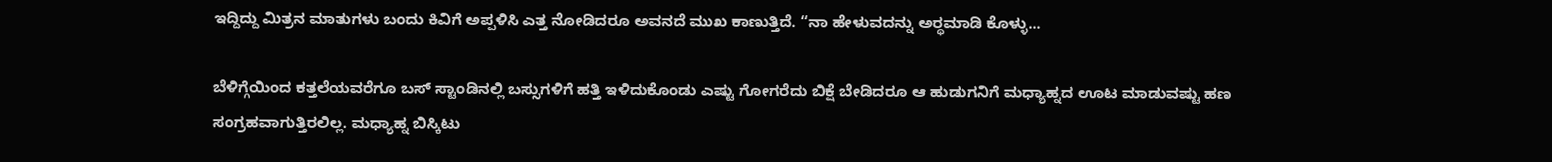ಇದ್ದಿದ್ದು ಮಿತ್ರನ ಮಾತುಗಳು ಬಂದು ಕಿವಿಗೆ ಅಪ್ಪಳಿಸಿ ಎತ್ತ ನೋಡಿದರೂ ಅವನದೆ ಮುಖ ಕಾಣುತ್ತಿದೆ. “ನಾ ಹೇಳುವದನ್ನು ಅರ್‍ಥಮಾಡಿ ಕೊಳ್ಳು...

ಬೆಳಿಗ್ಗೆಯಿಂದ ಕತ್ತಲೆಯವರೆಗೂ ಬಸ್ ಸ್ಟಾಂಡಿನಲ್ಲಿ ಬಸ್ಸುಗಳಿಗೆ ಹತ್ತಿ ಇಳಿದುಕೊಂಡು ಎಷ್ಟು ಗೋಗರೆದು ಬಿಕ್ಷೆ ಬೇಡಿದರೂ ಆ ಹುಡುಗನಿಗೆ ಮಧ್ಯಾಹ್ನದ ಊಟ ಮಾಡುವಷ್ಟು ಹಣ ಸಂಗ್ರಹವಾಗುತ್ತಿರಲಿಲ್ಲ. ಮಧ್ಯಾಹ್ನ ಬಿಸ್ಕಿಟು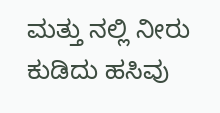ಮತ್ತು ನಲ್ಲಿ ನೀರು ಕುಡಿದು ಹಸಿವು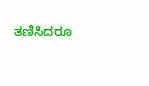ತಣಿಸಿದರೂ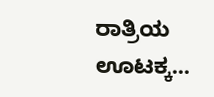ರಾತ್ರಿಯ ಊಟಕ್ಕ...